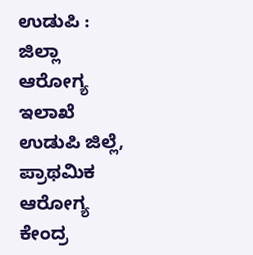ಉಡುಪಿ : ಜಿಲ್ಲಾ ಆರೋಗ್ಯ ಇಲಾಖೆ ಉಡುಪಿ ಜಿಲ್ಲೆ, ಪ್ರಾಥಮಿಕ ಆರೋಗ್ಯ ಕೇಂದ್ರ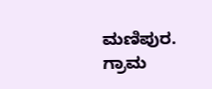ಮಣಿಪುರ. ಗ್ರಾಮ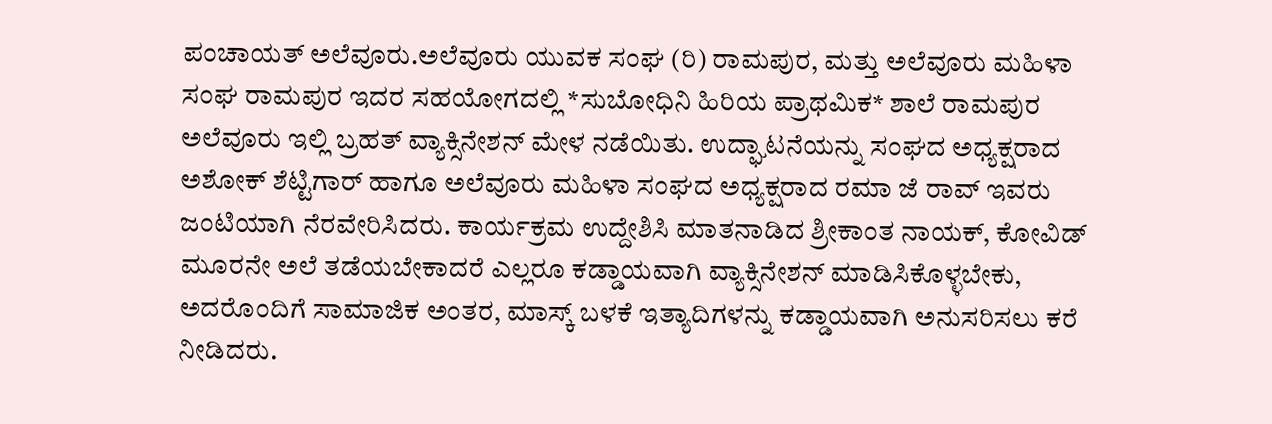ಪಂಚಾಯತ್ ಅಲೆವೂರು.ಅಲೆವೂರು ಯುವಕ ಸಂಘ (ರಿ) ರಾಮಪುರ, ಮತ್ತು ಅಲೆವೂರು ಮಹಿಳಾ ಸಂಘ ರಾಮಪುರ ಇದರ ಸಹಯೋಗದಲ್ಲಿ *ಸುಬೋಧಿನಿ ಹಿರಿಯ ಪ್ರಾಥಮಿಕ* ಶಾಲೆ ರಾಮಪುರ ಅಲೆವೂರು ಇಲ್ಲಿ ಬ್ರಹತ್ ವ್ಯಾಕ್ಸಿನೇಶನ್ ಮೇಳ ನಡೆಯಿತು. ಉದ್ಘಾಟನೆಯನ್ನು ಸಂಘದ ಅಧ್ಯಕ್ಷರಾದ
ಅಶೋಕ್ ಶೆಟ್ಟಿಗಾರ್ ಹಾಗೂ ಅಲೆವೂರು ಮಹಿಳಾ ಸಂಘದ ಅಧ್ಯಕ್ಷರಾದ ರಮಾ ಜೆ ರಾವ್ ಇವರು ಜಂಟಿಯಾಗಿ ನೆರವೇರಿಸಿದರು. ಕಾರ್ಯಕ್ರಮ ಉದ್ದೇಶಿಸಿ ಮಾತನಾಡಿದ ಶ್ರೀಕಾಂತ ನಾಯಕ್, ಕೋವಿಡ್ ಮೂರನೇ ಅಲೆ ತಡೆಯಬೇಕಾದರೆ ಎಲ್ಲರೂ ಕಡ್ಡಾಯವಾಗಿ ವ್ಯಾಕ್ಸಿನೇಶನ್ ಮಾಡಿಸಿಕೊಳ್ಳಬೇಕು, ಅದರೊಂದಿಗೆ ಸಾಮಾಜಿಕ ಅಂತರ, ಮಾಸ್ಕ್ ಬಳಕೆ ಇತ್ಯಾದಿಗಳನ್ನು ಕಡ್ಡಾಯವಾಗಿ ಅನುಸರಿಸಲು ಕರೆ ನೀಡಿದರು.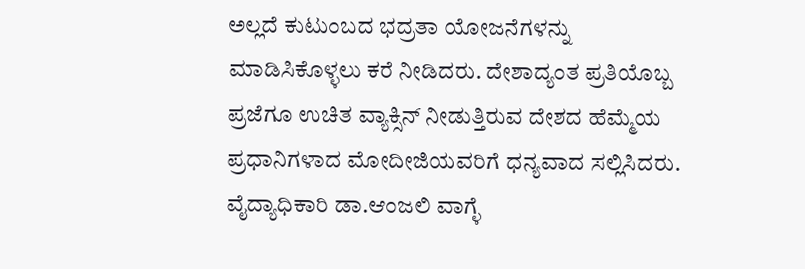ಅಲ್ಲದೆ ಕುಟುಂಬದ ಭದ್ರತಾ ಯೋಜನೆಗಳನ್ನು ಮಾಡಿಸಿಕೊಳ್ಳಲು ಕರೆ ನೀಡಿದರು. ದೇಶಾದ್ಯಂತ ಪ್ರತಿಯೊಬ್ಬ ಪ್ರಜೆಗೂ ಉಚಿತ ವ್ಯಾಕ್ಸಿನ್ ನೀಡುತ್ತಿರುವ ದೇಶದ ಹೆಮ್ಮೆಯ ಪ್ರಧಾನಿಗಳಾದ ಮೋದೀಜಿಯವರಿಗೆ ಧನ್ಯವಾದ ಸಲ್ಲಿಸಿದರು.
ವೈದ್ಯಾಧಿಕಾರಿ ಡಾ.ಆಂಜಲಿ ವಾಗ್ಳೆ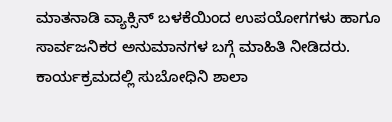ಮಾತನಾಡಿ ವ್ಯಾಕ್ಸಿನ್ ಬಳಕೆಯಿಂದ ಉಪಯೋಗಗಳು ಹಾಗೂ ಸಾರ್ವಜನಿಕರ ಅನುಮಾನಗಳ ಬಗ್ಗೆ ಮಾಹಿತಿ ನೀಡಿದರು.
ಕಾರ್ಯಕ್ರಮದಲ್ಲಿ ಸುಬೋಧಿನಿ ಶಾಲಾ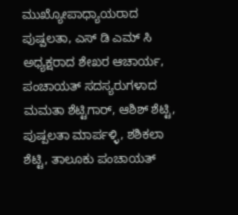ಮುಖ್ಯೋಪಾಧ್ಯಾಯರಾದ ಪುಷ್ಪಲತಾ, ಎಸ್ ಡಿ ಎಮ್ ಸಿ ಅಧ್ಯಕ್ಷರಾದ ಶೇಖರ ಆಚಾರ್ಯ, ಪಂಚಾಯತ್ ಸದಸ್ಯರುಗಳಾದ ಮಮತಾ ಶೆಟ್ಟಿಗಾರ್, ಆಶಿಶ್ ಶೆಟ್ಟಿ, ಪುಷ್ಪಲತಾ ಮಾರ್ಪಳ್ಳಿ, ಶಶಿಕಲಾ ಶೆಟ್ಟಿ, ತಾಲೂಕು ಪಂಚಾಯತ್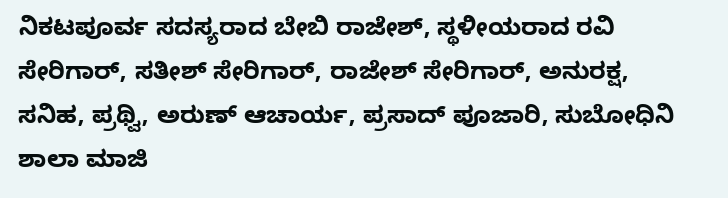ನಿಕಟಪೂರ್ವ ಸದಸ್ಯರಾದ ಬೇಬಿ ರಾಜೇಶ್, ಸ್ಥಳೀಯರಾದ ರವಿ ಸೇರಿಗಾರ್, ಸತೀಶ್ ಸೇರಿಗಾರ್, ರಾಜೇಶ್ ಸೇರಿಗಾರ್, ಅನುರಕ್ಷ, ಸನಿಹ, ಪ್ರಥ್ವಿ, ಅರುಣ್ ಆಚಾರ್ಯ, ಪ್ರಸಾದ್ ಪೂಜಾರಿ, ಸುಬೋಧಿನಿ ಶಾಲಾ ಮಾಜಿ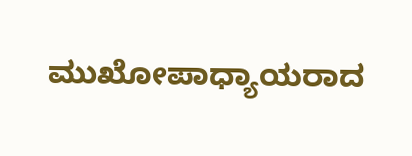ಮುಖೋಪಾಧ್ಯಾಯರಾದ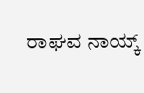ರಾಘವ ನಾಯ್ಕ್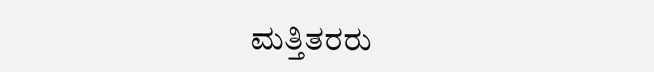ಮತ್ತಿತರರು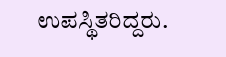ಉಪಸ್ಥಿತರಿದ್ದರು.